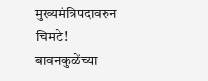मुख्यमंत्रिपदावरुन चिमटे! बावनकुळेंच्या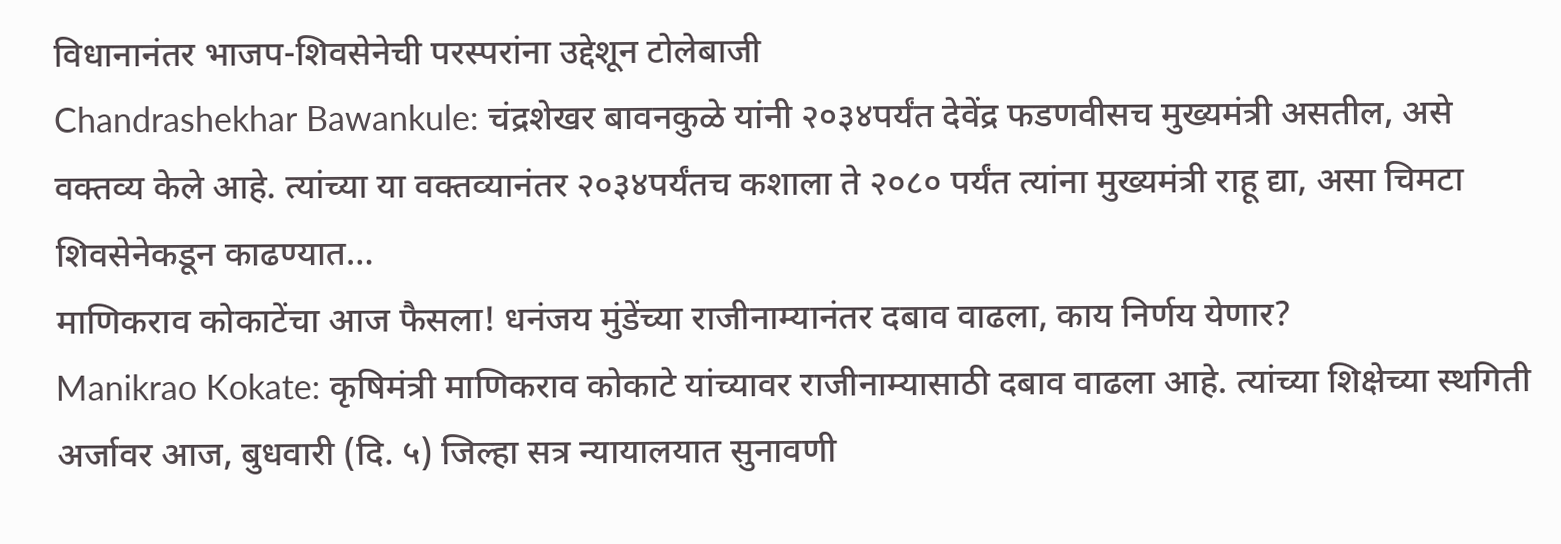विधानानंतर भाजप-शिवसेनेची परस्परांना उद्देशून टोलेबाजी
Chandrashekhar Bawankule: चंद्रशेखर बावनकुळे यांनी २०३४पर्यंत देवेंद्र फडणवीसच मुख्यमंत्री असतील, असे वक्तव्य केले आहे. त्यांच्या या वक्तव्यानंतर २०३४पर्यंतच कशाला ते २०८० पर्यंत त्यांना मुख्यमंत्री राहू द्या, असा चिमटा शिवसेनेकडून काढण्यात…
माणिकराव कोकाटेंचा आज फैसला! धनंजय मुंडेंच्या राजीनाम्यानंतर दबाव वाढला, काय निर्णय येणार?
Manikrao Kokate: कृषिमंत्री माणिकराव कोकाटे यांच्यावर राजीनाम्यासाठी दबाव वाढला आहे. त्यांच्या शिक्षेच्या स्थगिती अर्जावर आज, बुधवारी (दि. ५) जिल्हा सत्र न्यायालयात सुनावणी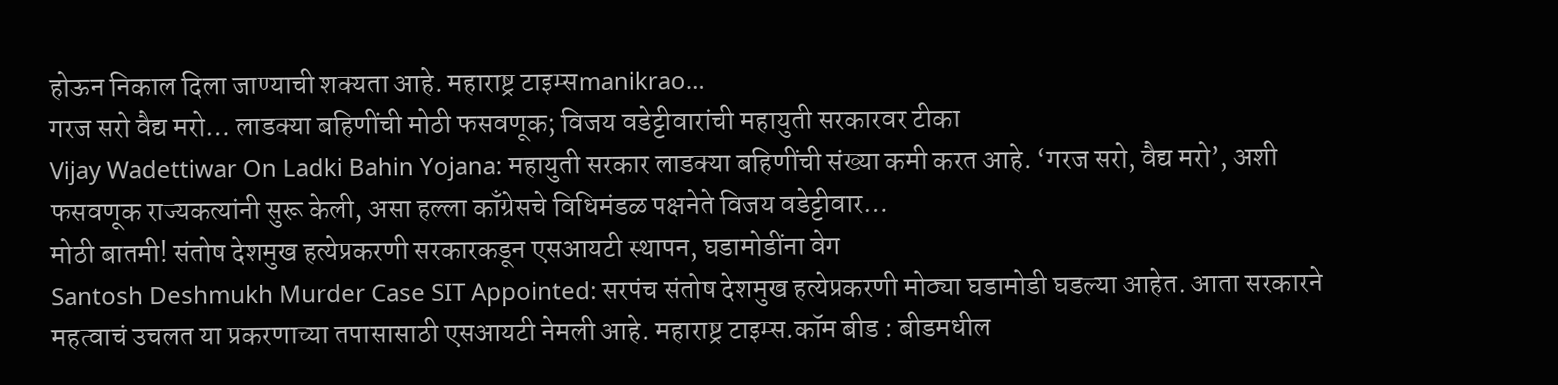होऊन निकाल दिला जाण्याची शक्यता आहे. महाराष्ट्र टाइम्सmanikrao…
गरज सरो वैद्य मरो… लाडक्या बहिणींची मोठी फसवणूक; विजय वडेट्टीवारांची महायुती सरकारवर टीका
Vijay Wadettiwar On Ladki Bahin Yojana: महायुती सरकार लाडक्या बहिणींची संख्या कमी करत आहे. ‘गरज सरो, वैद्य मरो’, अशी फसवणूक राज्यकत्यांनी सुरू केली, असा हल्ला काँग्रेसचे विधिमंडळ पक्षनेते विजय वडेट्टीवार…
मोठी बातमी! संतोष देशमुख हत्येप्रकरणी सरकारकडून एसआयटी स्थापन, घडामोडींना वेग
Santosh Deshmukh Murder Case SIT Appointed: सरपंच संतोष देशमुख हत्येप्रकरणी मोठ्या घडामोडी घडल्या आहेत. आता सरकारने महत्वाचं उचलत या प्रकरणाच्या तपासासाठी एसआयटी नेमली आहे. महाराष्ट्र टाइम्स.कॉम बीड : बीडमधील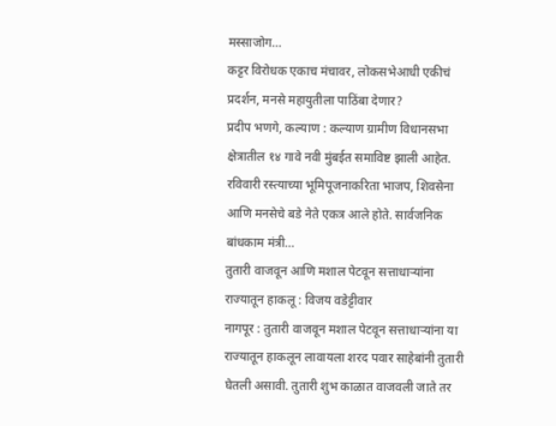मस्साजोग…
कट्टर विरोधक एकाच मंचावर, लोकसभेआधी एकीचं प्रदर्शन, मनसे महायुतीला पाठिंबा देणार?
प्रदीप भणगे, कल्याण : कल्याण ग्रामीण विधानसभा क्षेत्रातील १४ गावे नवी मुंबईत समाविष्ट झाली आहेत. रविवारी रस्त्याच्या भूमिपूजनाकरिता भाजप, शिवसेना आणि मनसेचे बडे नेते एकत्र आले होते. सार्वजनिक बांधकाम मंत्री…
तुतारी वाजवून आणि मशाल पेटवून सत्ताधाऱ्यांना राज्यातून हाकलू : विजय वडेट्टीवार
नागपूर : तुतारी वाजवून मशाल पेटवून सत्ताधाऱ्यांना या राज्यातून हाकलून लावायला शरद पवार साहेबांनी तुतारी घेतली असावी. तुतारी शुभ काळात वाजवली जाते तर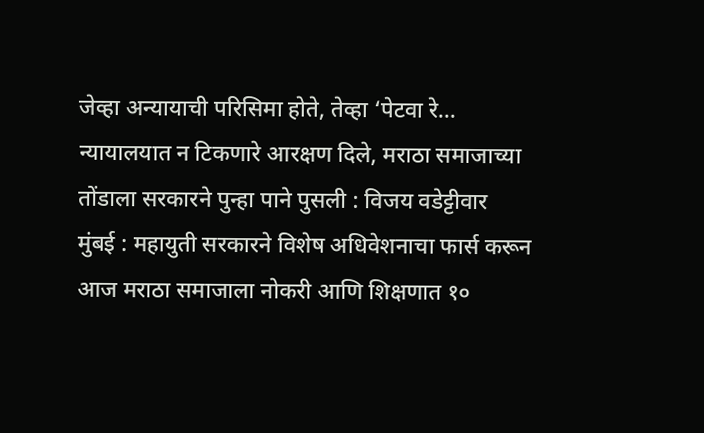जेव्हा अन्यायाची परिसिमा होते, तेव्हा ‘पेटवा रे…
न्यायालयात न टिकणारे आरक्षण दिले, मराठा समाजाच्या तोंडाला सरकारने पुन्हा पाने पुसली : विजय वडेट्टीवार
मुंबई : महायुती सरकारने विशेष अधिवेशनाचा फार्स करून आज मराठा समाजाला नोकरी आणि शिक्षणात १०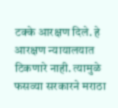टक्के आरक्षण दिले. हे आरक्षण न्यायालयात टिकणारे नाही. त्यामुळे फसव्या सरकारने मराठा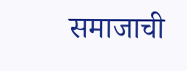समाजाची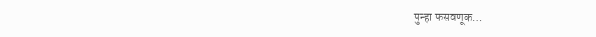पुन्हा फसवणूक…